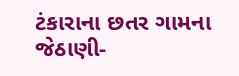ટંકારાના છતર ગામના જેઠાણી-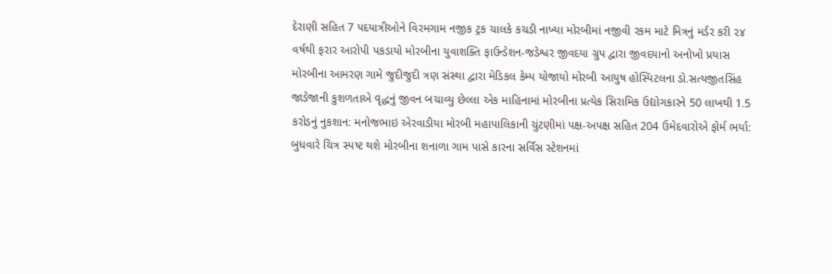દેરાણી સહિત 7 પદયાત્રીઓને વિરમગામ નજીક ટ્રક ચાલકે કચડી નાખ્યા મોરબીમાં નજીવી રકમ માટે મિત્રનું મર્ડર કરી ૨૪ વર્ષથી ફરાર આરોપી પકડાયો મોરબીના યુવાશક્તિ ફાઉન્ડેશન-જડેશ્વર જીવદયા ગ્રુપ દ્વારા જીવદયાનો અનોખો પ્રયાસ મોરબીના આમરણ ગામે જુદીજુદી ત્રણ સંસ્થા દ્વારા મેડિકલ કેમ્પ યોજાયો મોરબી આયુષ હોસ્પિટલના ડો.સત્યજીતસિંહ જાડેજાની કુશળતાએ વૃદ્ધનું જીવન બચાવ્યુ છેલ્લા એક માહિનામાં મોરબીના પ્રત્યેક સિરામિક ઉદ્યોગકારને 50 લાખથી 1.5 કરોડનું નુકશાન: મનોજભાઇ એરવાડીયા મોરબી મહાપાલિકાની ચુંટણીમાં પક્ષ-અપક્ષ સહિત 204 ઉમેદવારોએ ફોર્મ ભર્યા: બુધવારે ચિત્ર સ્પષ્ટ થશે મોરબીના શનાળા ગામ પાસે કારના સર્વિસ સ્ટેશનમાં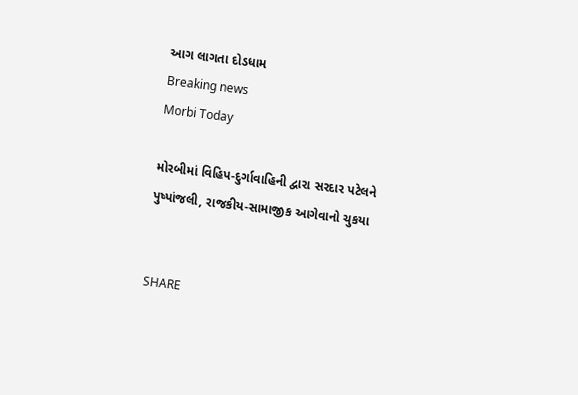આગ લાગતા દોડધામ
Breaking news
Morbi Today

મોરબીમાં વિહિપ-દુર્ગાવાહિની દ્વારા સરદાર પટેલને પુષ્પાંજલી, રાજકીય-સામાજીક આગેવાનો ચુકયા


SHARE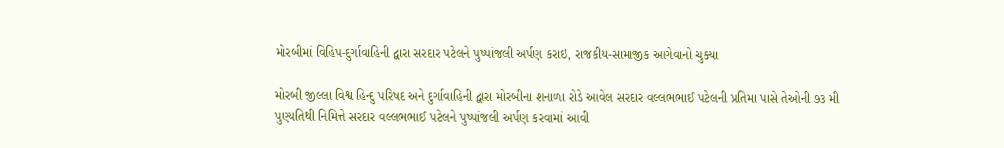મોરબીમાં વિહિપ-દુર્ગાવાહિની દ્વારા સરદાર પટેલને પુષ્પાંજલી અર્પણ કરાઇ, રાજકીય-સામાજીક આગેવાનો ચુક્યા

મોરબી જીલ્લા વિશ્વ હિન્દુ પરિષદ અને દુર્ગાવાહિની દ્વારા મોરબીના શનાળા રોડે આવેલ સરદાર વલ્લભભાઈ પટેલની પ્રતિમા પાસે તેઓની ૭૩ મી પુણ્યતિથી નિમિત્તે સરદાર વલ્લભભાઈ પટેલને પુષ્પાંજલી અર્પણ કરવામાં આવી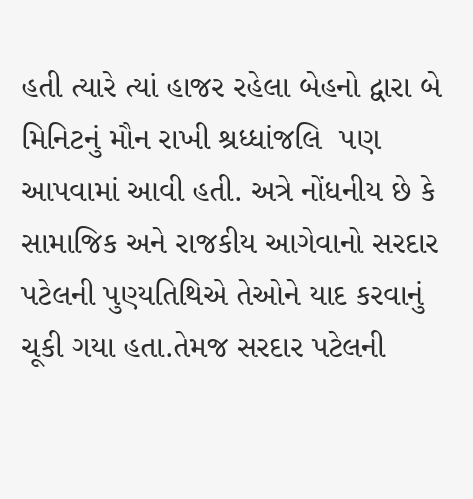હતી ત્યારે ત્યાં હાજર રહેલા બેહનો દ્વારા બે મિનિટનું મૌન રાખી શ્રધ્ધાંજલિ  પણ આપવામાં આવી હતી. અત્રે નોંધનીય છે કે સામાજિક અને રાજકીય આગેવાનો સરદાર પટેલની પુણ્યતિથિએ તેઓને યાદ કરવાનું ચૂકી ગયા હતા.તેમજ સરદાર પટેલની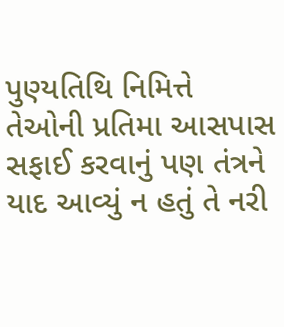પુણ્યતિથિ નિમિત્તે તેઓની પ્રતિમા આસપાસ સફાઈ કરવાનું પણ તંત્રને યાદ આવ્યું ન હતું તે નરી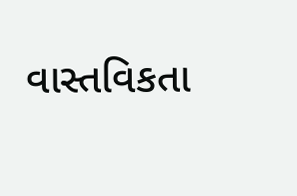વાસ્તવિકતા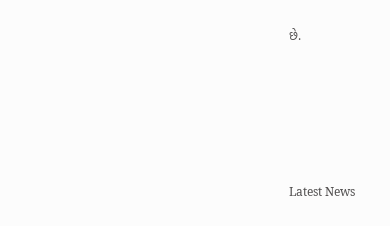છે.






Latest News